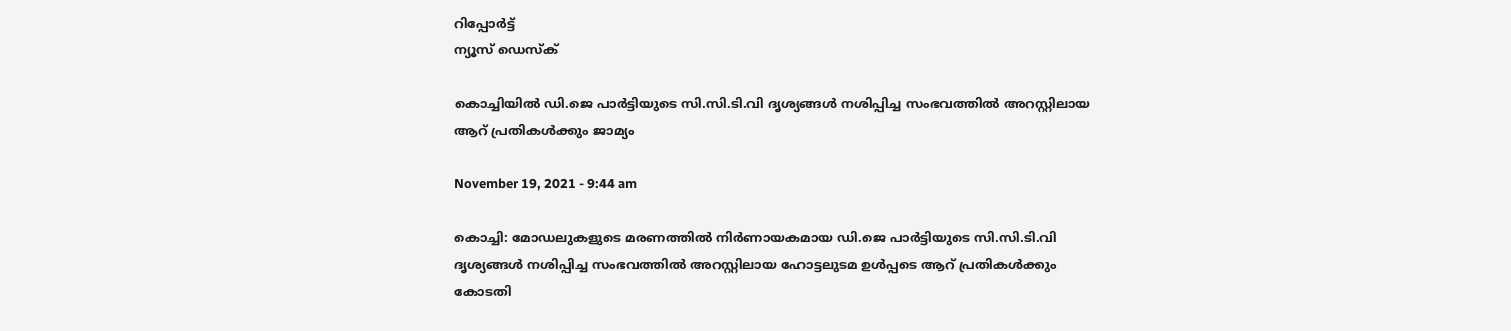റിപ്പോര്‍ട്ട്
ന്യൂസ് ഡെസ്ക്

കൊച്ചിയിൽ ഡി.ജെ പാർട്ടിയുടെ സി.സി.ടി.വി ദൃശ്യങ്ങൾ നശിപ്പിച്ച സംഭവത്തിൽ അറസ്റ്റിലായ ആറ് പ്രതികൾക്കും ജാമ്യം

November 19, 2021 - 9:44 am

കൊച്ചി: മോഡലുകളുടെ മരണത്തിൽ നിർണായകമായ ഡി.ജെ പാർട്ടിയുടെ സി.സി.ടി.വി ദൃശ്യങ്ങൾ നശിപ്പിച്ച സംഭവത്തിൽ അറസ്റ്റിലായ ഹോട്ടലുടമ ഉൾപ്പടെ ആറ് പ്രതികൾക്കും കോടതി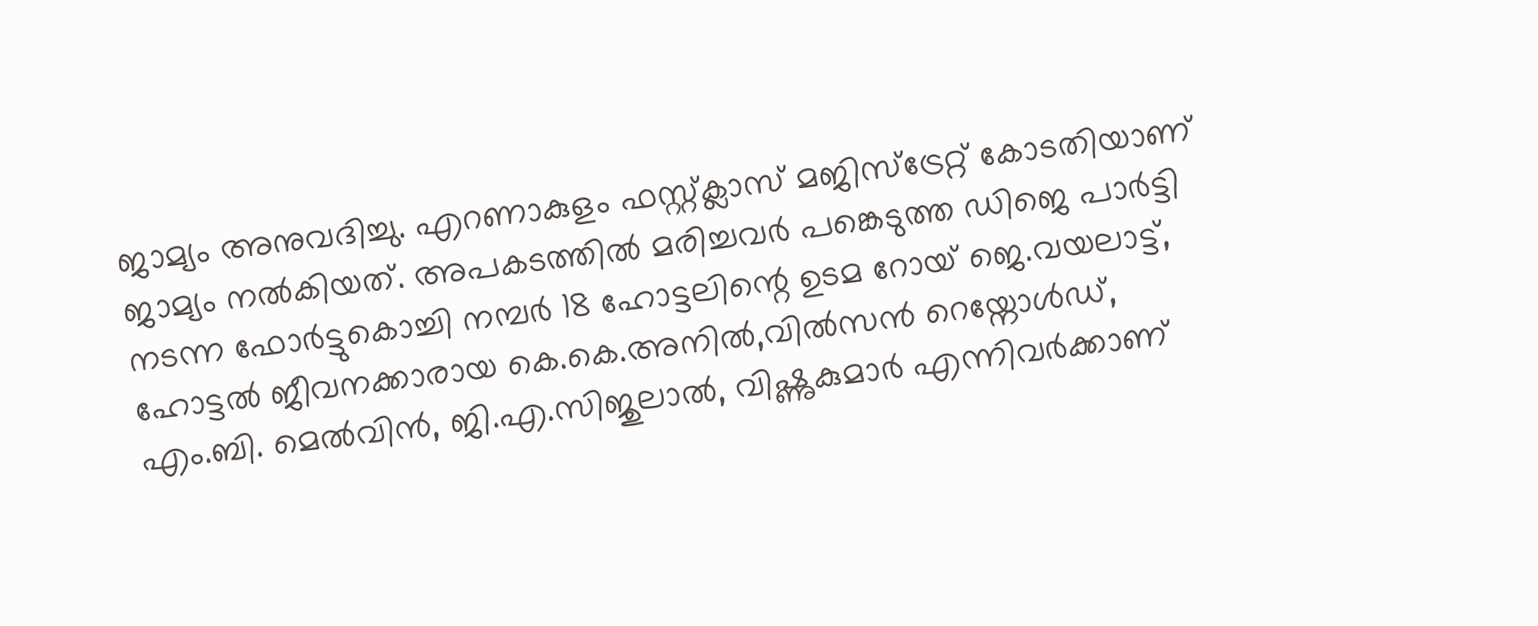ജാമ്യം അനുവദിച്ചു. എറണാകുളം ഫസ്റ്റ്ക്ലാസ് മജിസ്‌ട്രേറ്റ് കോടതിയാണ് ജാമ്യം നൽകിയത്. അപകടത്തിൽ മരിച്ചവർ പങ്കെടുത്ത ഡിജെ പാർട്ടി നടന്ന ഫോർട്ടുകൊച്ചി നമ്പർ 18 ഹോട്ടലിന്റെ ഉടമ റോയ് ജെ.വയലാട്ട്, ഹോട്ടൽ ജീവനക്കാരായ കെ.കെ.അനിൽ,വിൽസൻ റെയ്നോൾഡ്, എം.ബി. മെൽവിൻ, ജി.എ.സിജുലാൽ, വിഷ്ണുകുമാർ എന്നിവർക്കാണ്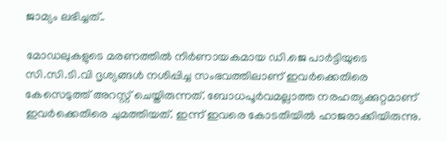ജാമ്യം ലഭിച്ചത്..

മോഡലുകളുടെ മരണത്തിൽ നിർണായകമായ ഡി.ജെ പാർട്ടിയുടെ സി.സി.ടി.വി ദൃശ്യങ്ങൾ നശിപ്പിച്ച സംഭവത്തിലാണ് ഇവർക്കെതിരെ കേസെടുത്ത് അറസ്റ്റ് ചെയ്തിരുന്നത്. ബോധപൂർവമല്ലാത്ത നരഹത്യക്കുറ്റമാണ് ഇവർക്കെതിരെ ചുമത്തിയത്. ഇന്ന് ഇവരെ കോടതിയിൽ ഹാജരാക്കിയിരുന്നു.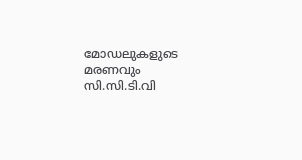മോഡലുകളുടെ മരണവും സി.സി.ടി.വി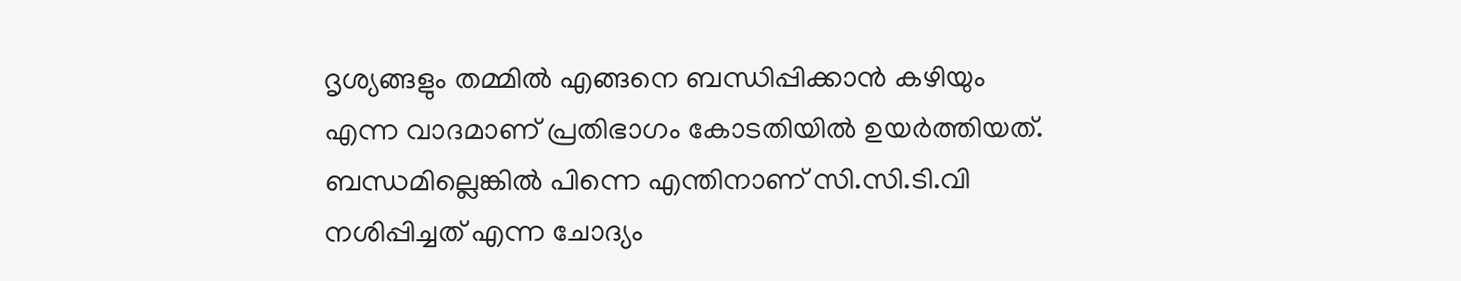ദൃശ്യങ്ങളും തമ്മിൽ എങ്ങനെ ബന്ധിപ്പിക്കാൻ കഴിയും എന്ന വാദമാണ് പ്രതിഭാഗം കോടതിയിൽ ഉയർത്തിയത്. ബന്ധമില്ലെങ്കിൽ പിന്നെ എന്തിനാണ് സി.സി.ടി.വി നശിപ്പിച്ചത് എന്ന ചോദ്യം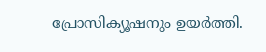പ്രോസിക്യൂഷനും ഉയർത്തി.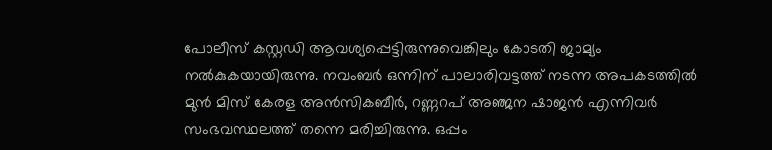പോലീസ് കസ്റ്റഡി ആവശ്യപ്പെട്ടിരുന്നുവെങ്കിലും കോടതി ജാമ്യം നൽകുകയായിരുന്നു. നവംബർ ഒന്നിന് പാലാരിവട്ടത്ത് നടന്ന അപകടത്തിൽ മുൻ മിസ് കേരള അൻസികബീർ, റണ്ണറപ് അഞ്ജന ഷാജൻ എന്നിവർ സംഭവസ്ഥലത്ത് തന്നെ മരിച്ചിരുന്നു. ഒപ്പം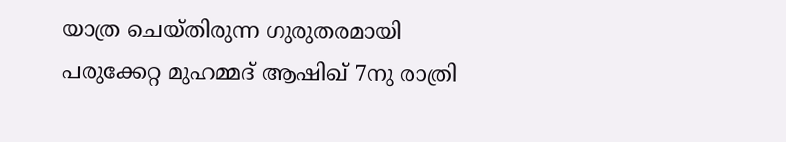യാത്ര ചെയ്തിരുന്ന ഗുരുതരമായി പരുക്കേറ്റ മുഹമ്മദ് ആഷിഖ് 7നു രാത്രി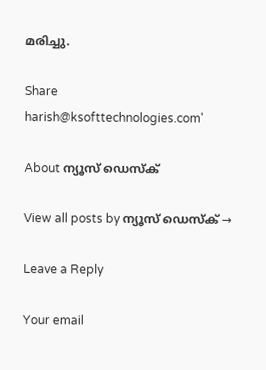മരിച്ചു.

Share
harish@ksofttechnologies.com'

About ന്യൂസ് ഡെസ്ക്

View all posts by ന്യൂസ് ഡെസ്ക് →

Leave a Reply

Your email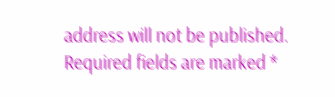address will not be published. Required fields are marked *